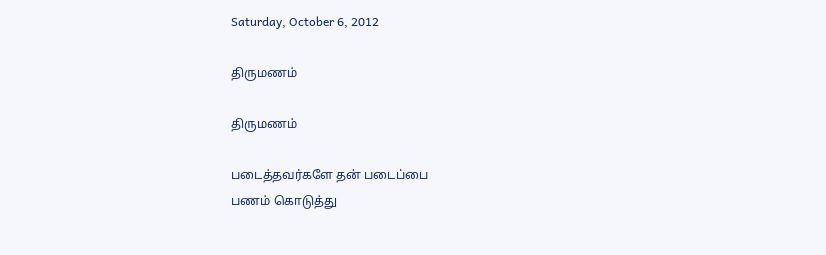Saturday, October 6, 2012

திருமணம்

திருமணம்

படைத்தவர்களே தன் படைப்பை
பணம் கொடுத்து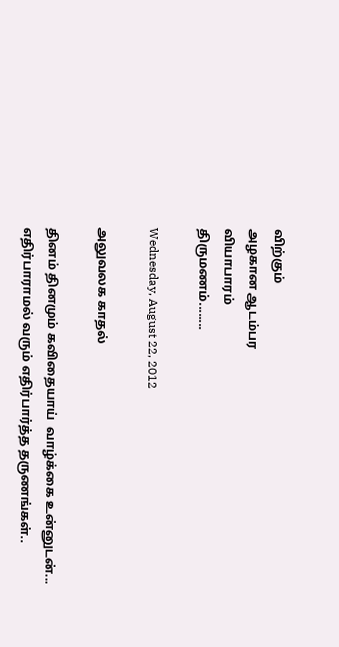விற்கும்
அழகான ஆடம்பர
வியாபாரம்
திருமணம்........

Wednesday, August 22, 2012

அலுவலக காதல்

தினம் தினமும் கவிதையாய்  வாழ்க்கை உன்னுடன்...
எதிர்பாராமல் வரும் எதிர்பார்த்த தருணங்கள்..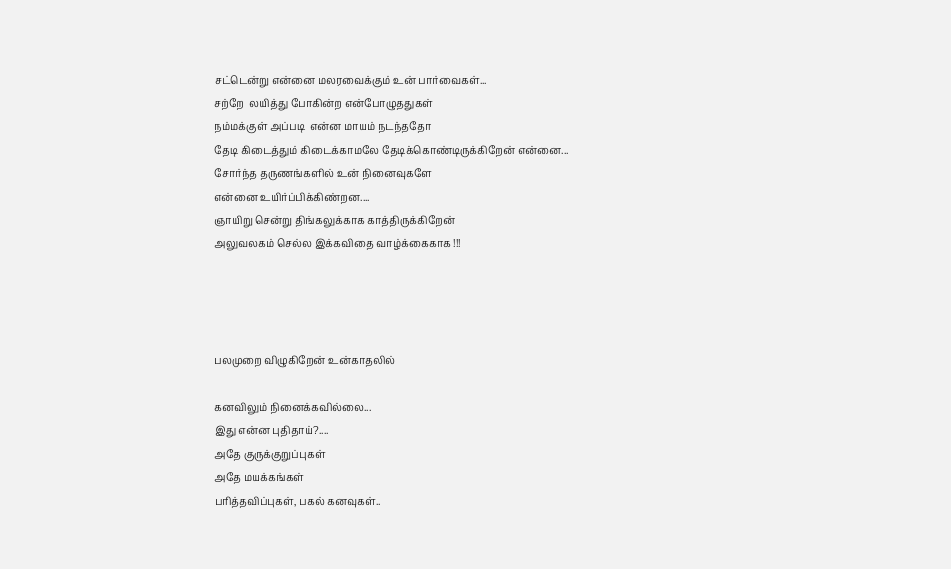சட்டென்று என்னை மலரவைக்கும் உன் பார்வைகள்...
சற்றே  லயித்து போகின்ற என்போழுததுகள்
நம்மக்குள் அப்படி  என்ன மாயம் நடந்ததோ
தேடி கிடைத்தும் கிடைக்காமலே தேடிக்கொண்டிருக்கிறேன் என்னை...
சோர்ந்த தருணங்களில் உன் நினைவுகளே
என்னை உயிர்ப்பிக்கிண்றன....
ஞாயிறு சென்று திங்கலுக்காக காத்திருக்கிறேன்
அலுவலகம் செல்ல இக்கவிதை வாழ்க்கைகாக !!!




பலமுறை விழுகிறேன் உன்காதலில்

கனவிலும் நினைக்கவில்லை...
இது என்ன புதிதாய்?....
அதே குருக்குறுப்புகள்
அதே மயக்கங்கள்
பரித்தவிப்புகள், பகல் கனவுகள்..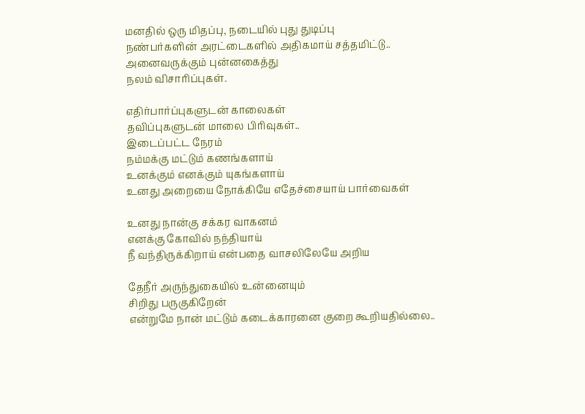மனதில் ஒரு மிதப்பு, நடையில் புது துடிப்பு
நண்பர்களின் அரட்டைகளில் அதிகமாய் சத்தமிட்டு..
அனைவருக்கும் புன்னகைத்து
நலம் விசாரிப்புகள்.

எதிர்பார்ப்புகளுடன் காலைகள்
தவிப்புகளுடன் மாலை பிரிவுகள்..
இடைப்பட்ட நேரம்
நம்மக்கு மட்டும் கணங்களாய்
உனக்கும் எனக்கும் யுகங்களாய்
உனது அறையை நோக்கியே எதேச்சையாய் பார்வைகள்

உனது நான்கு சக்கர வாகனம்
எனக்கு கோவில் நந்தியாய்
நீ வந்திருக்கிறாய் என்பதை வாசலிலேயே அறிய

தேநீர் அருந்துகையில் உன்னையும்
சிறிது பருகுகிறேன்
என்றுமே நான் மட்டும் கடைக்காரனை குறை கூறியதில்லை..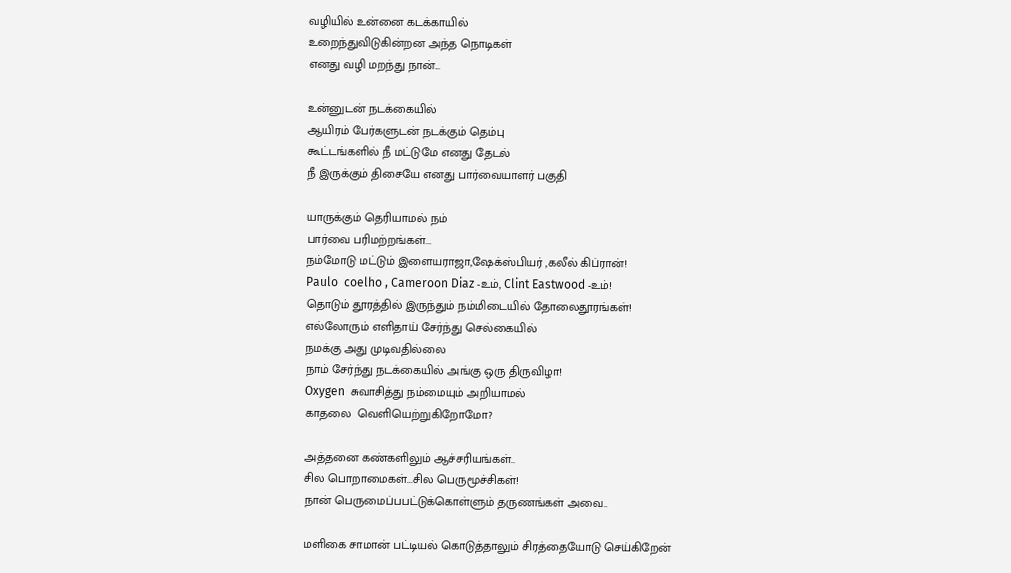வழியில் உன்னை கடக்காயில்
உறைந்துவிடுகின்றன அந்த நொடிகள்
எனது வழி மறந்து நான்...

உன்னுடன் நடக்கையில்
ஆயிரம் பேர்களுடன் நடக்கும் தெம்பு
கூட்டங்களில் நீ மட்டுமே எனது தேடல்
நீ இருக்கும் திசையே எனது பார்வையாளர் பகுதி

யாருக்கும் தெரியாமல் நம்
பார்வை பரிமற்றங்கள்...
நம்மோடு மட்டும் இளையராஜா,ஷேக்ஸ்பியர் ,கலீல் கிப்ரான்!
Paulo  coelho , Cameroon Diaz -உம், Clint Eastwood -உம்!
தொடும் தூரத்தில் இருந்தும் நம்மிடையில் தோலைதூரங்கள்!
எல்லோரும் எளிதாய் சேர்ந்து செல்கையில்
நமக்கு அது முடிவதில்லை
நாம் சேர்ந்து நடக்கையில் அங்கு ஒரு திருவிழா!
Oxygen  சுவாசித்து நம்மையும் அறியாமல்
காதலை  வெளியெற்றுகிறோமோ?

அத்தனை கண்களிலும் ஆச்சரியங்கள்..
சில பொறாமைகள்...சில பெருமூச்சிகள்!
நான் பெருமைப்பபட்டுக்கொள்ளும் தருணங்கள் அவை..

மளிகை சாமான் பட்டியல் கொடுத்தாலும் சிரத்தையோடு செய்கிறேன்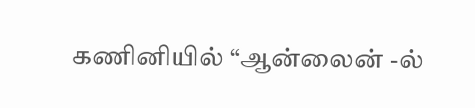கணினியில் “ஆன்லைன் -ல்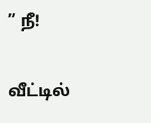” நீ!

வீட்டில்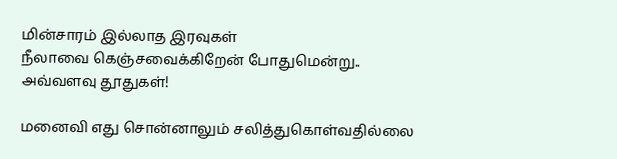மின்சாரம் இல்லாத இரவுகள்
நீலாவை கெஞ்சவைக்கிறேன் போதுமென்று..
அவ்வளவு தூதுகள்!

மனைவி எது சொன்னாலும் சலித்துகொள்வதில்லை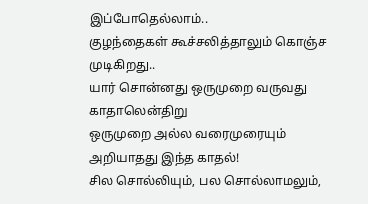இப்போதெல்லாம்..
குழந்தைகள் கூச்சலித்தாலும் கொஞ்ச முடிகிறது..
யார் சொன்னது ஒருமுறை வருவது காதாலென்திறு
ஒருமுறை அல்ல வரைமுரையும்
அறியாதது இந்த காதல்!
சில சொல்லியும், பல சொல்லாமலும்,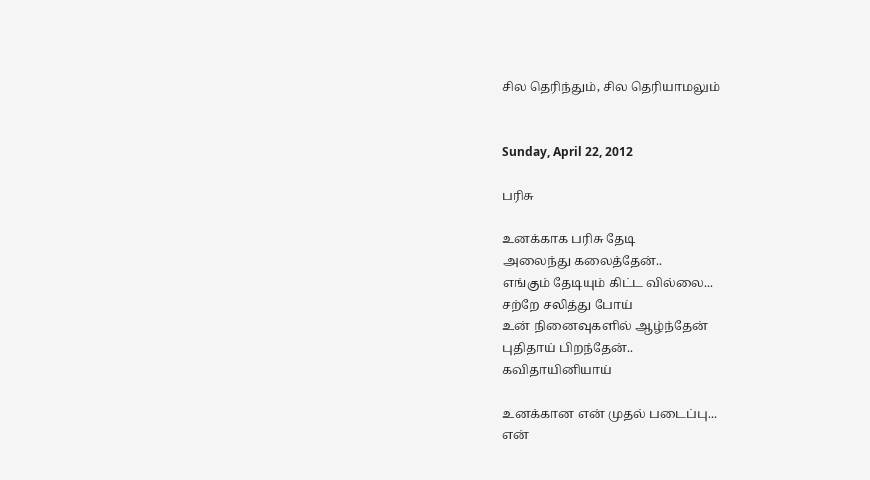சில தெரிந்தும், சில தெரியாமலும்


Sunday, April 22, 2012

பரிசு

உனக்காக பரிசு தேடி
அலைந்து கலைத்தேன்..
எங்கும் தேடியும் கிட்ட வில்லை...
சற்றே சலித்து போய்
உன் நினைவுகளில் ஆழ்ந்தேன்
புதிதாய் பிறந்தேன்..
கவிதாயினியாய்

உனக்கான என் முதல் படைப்பு...
என்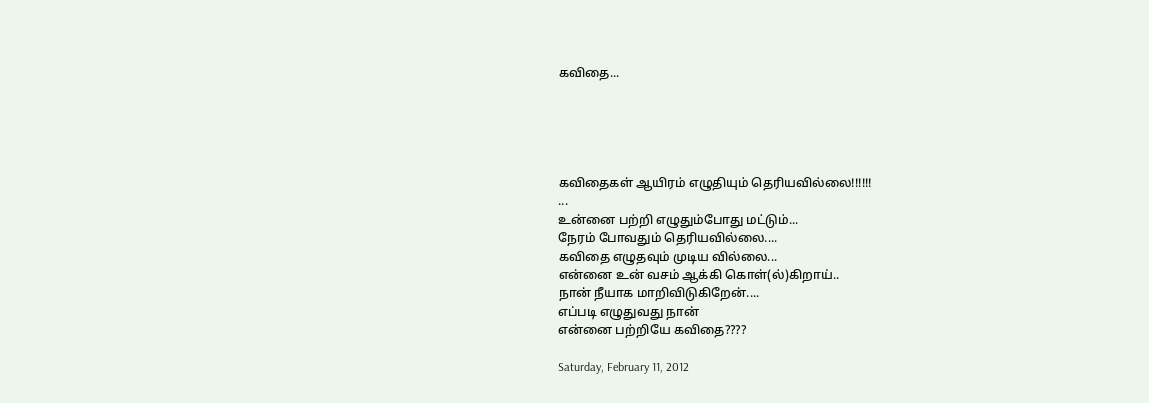கவிதை...





கவிதைகள் ஆயிரம் எழுதியும் தெரியவில்லை!!!!!!
...
உன்னை பற்றி எழுதும்போது மட்டும்...
நேரம் போவதும் தெரியவில்லை....
கவிதை எழுதவும் முடிய வில்லை...
என்னை உன் வசம் ஆக்கி கொள்(ல்)கிறாய்..
நான் நீயாக மாறிவிடுகிறேன்....
எப்படி எழுதுவது நான்
என்னை பற்றியே கவிதை????

Saturday, February 11, 2012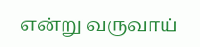என்று வருவாய்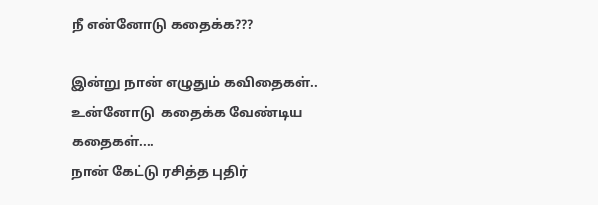நீ என்னோடு கதைக்க???

இன்று நான் எழுதும் கவிதைகள்..
உன்னோடு  கதைக்க வேண்டிய கதைகள்....
நான் கேட்டு ரசித்த புதிர்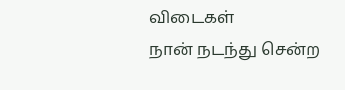விடைகள்
நான் நடந்து சென்ற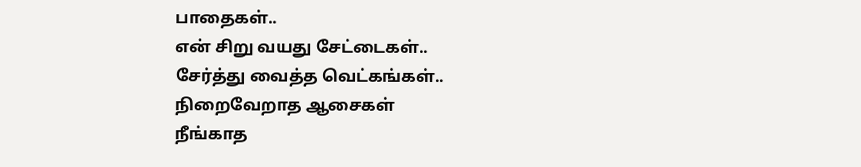பாதைகள்..
என் சிறு வயது சேட்டைகள்..
சேர்த்து வைத்த வெட்கங்கள்..
நிறைவேறாத ஆசைகள்
நீங்காத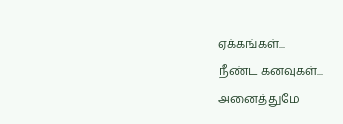ஏக்கங்கள்...
நீண்ட கனவுகள்...
அனைத்துமே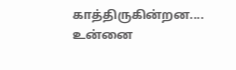காத்திருகின்றன....
உன்னை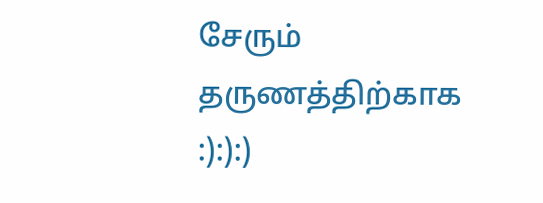சேரும் தருணத்திற்காக
:):):)